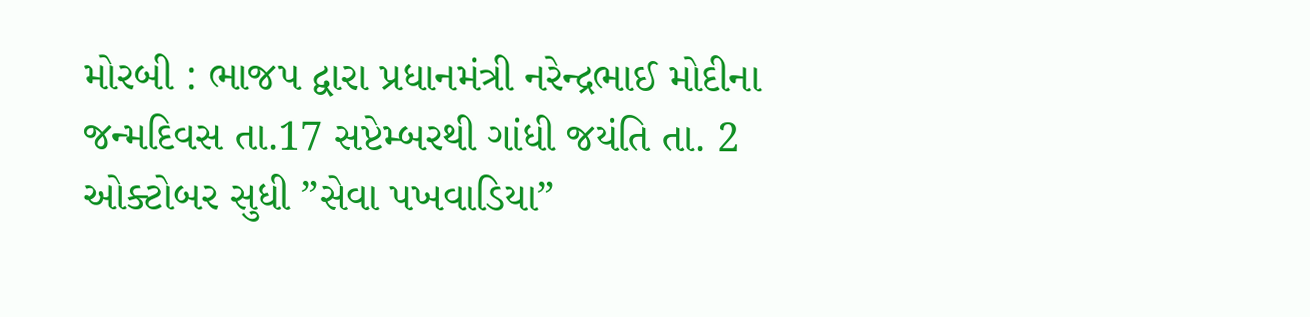મોરબી : ભાજપ દ્વારા પ્રધાનમંત્રી નરેન્દ્રભાઈ મોદીના જન્મદિવસ તા.17 સપ્ટેમ્બરથી ગાંધી જયંતિ તા. 2 ઓક્ટોબર સુધી ”સેવા પખવાડિયા”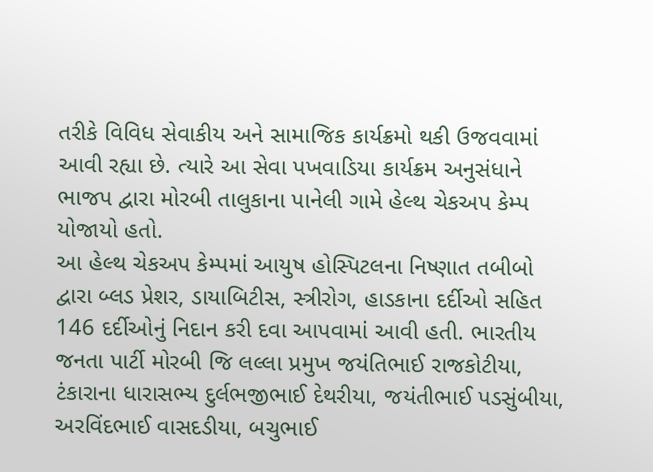તરીકે વિવિધ સેવાકીય અને સામાજિક કાર્યક્રમો થકી ઉજવવામાં આવી રહ્યા છે. ત્યારે આ સેવા પખવાડિયા કાર્યક્રમ અનુસંધાને ભાજપ દ્વારા મોરબી તાલુકાના પાનેલી ગામે હેલ્થ ચેકઅપ કેમ્પ યોજાયો હતો.
આ હેલ્થ ચેકઅપ કેમ્પમાં આયુષ હોસ્પિટલના નિષ્ણાત તબીબો દ્વારા બ્લડ પ્રેશર, ડાયાબિટીસ, સ્ત્રીરોગ, હાડકાના દર્દીઓ સહિત 146 દર્દીઓનું નિદાન કરી દવા આપવામાં આવી હતી. ભારતીય જનતા પાર્ટી મોરબી જિ લલ્લા પ્રમુખ જયંતિભાઈ રાજકોટીયા, ટંકારાના ધારાસભ્ય દુર્લભજીભાઈ દેથરીયા, જયંતીભાઈ પડસુંબીયા, અરવિંદભાઈ વાસદડીયા, બચુભાઈ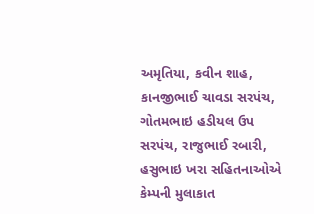અમૃતિયા, કવીન શાહ, કાનજીભાઈ ચાવડા સરપંચ, ગોતમભાઇ હડીયલ ઉપ સરપંચ, રાજુભાઈ રબારી, હસુભાઇ ખરા સહિતનાઓએ કેમ્પની મુલાકાત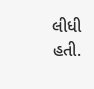લીધી હતી.